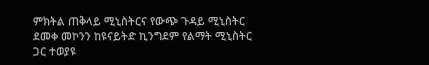ምክትል ጠቅላይ ሚኒስትርና የውጭ ጉዳይ ሚኒስትር ደመቀ መኮንን ከዩናይትድ ኪንግደም የልማት ሚኒስትር ጋር ተወያዩ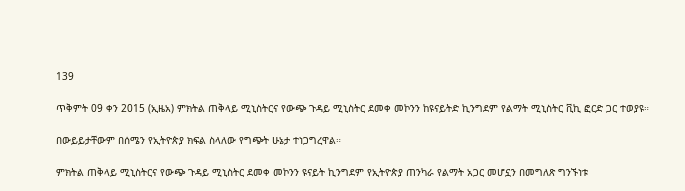139

ጥቅምት 09 ቀን 2015 (ኢዜአ) ምክትል ጠቅላይ ሚኒስትርና የውጭ ጉዳይ ሚኒስትር ደመቀ መኮንን ከዩናይትድ ኪንግደም የልማት ሚኒስትር ቪኪ ፎርድ ጋር ተወያዩ።

በውይይታቸውም በሰሜን የኢትዮጵያ ክፍል ስላለው የግጭት ሁኔታ ተነጋግረዋል።

ምክትል ጠቅላይ ሚኒስትርና የውጭ ጉዳይ ሚኒስትር ደመቀ መኮንን ዩናይት ኪንግደም የኢትዮጵያ ጠንካራ የልማት አጋር መሆኗን በመግለጽ ግንኙነቱ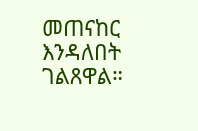መጠናከር እንዳለበት ገልጸዋል።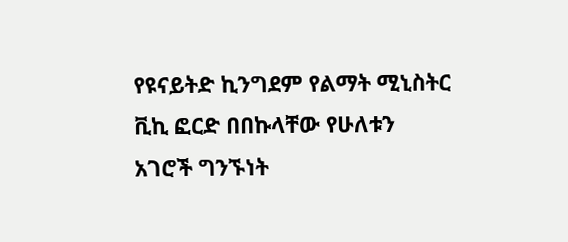የዩናይትድ ኪንግደም የልማት ሚኒስትር ቪኪ ፎርድ በበኩላቸው የሁለቱን አገሮች ግንኙነት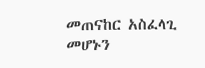መጠናከር አስፈላጊ መሆኑን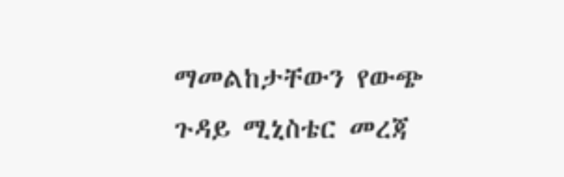ማመልከታቸውን የውጭ ጉዳይ ሚኒስቴር መረጃ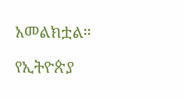አመልክቷል።

የኢትዮጵያ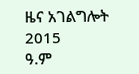ዜና አገልግሎት
2015
ዓ.ም